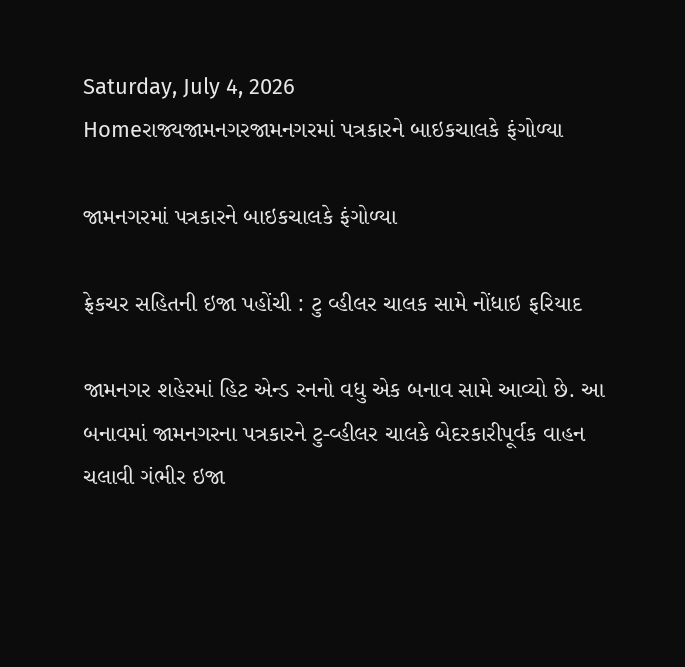Saturday, July 4, 2026
Homeરાજ્યજામનગરજામનગરમાં પત્રકારને બાઇકચાલકે ફંગોળ્યા

જામનગરમાં પત્રકારને બાઇકચાલકે ફંગોળ્યા

ફ્રેકચર સહિતની ઇજા પહોંચી : ટુ વ્હીલર ચાલક સામે નોંધાઇ ફરિયાદ

જામનગર શહેરમાં હિટ એન્ડ રનનો વધુ એક બનાવ સામે આવ્યો છે. આ બનાવમાં જામનગરના પત્રકારને ટુ-વ્હીલર ચાલકે બેદરકારીપૂર્વક વાહન ચલાવી ગંભીર ઇજા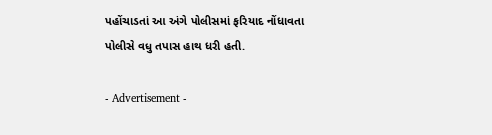પહોંચાડતાં આ અંગે પોલીસમાં ફરિયાદ નોંધાવતા પોલીસે વધુ તપાસ હાથ ધરી હતી.

- Advertisement -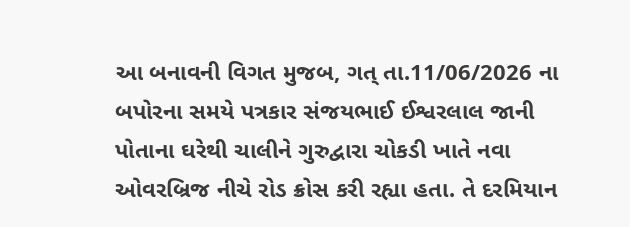આ બનાવની વિગત મુજબ, ગત્ તા.11/06/2026 ના બપોરના સમયે પત્રકાર સંજયભાઈ ઈશ્વરલાલ જાની પોતાના ઘરેથી ચાલીને ગુરુદ્વારા ચોકડી ખાતે નવા ઓવરબ્રિજ નીચે રોડ ક્રોસ કરી રહ્યા હતા. તે દરમિયાન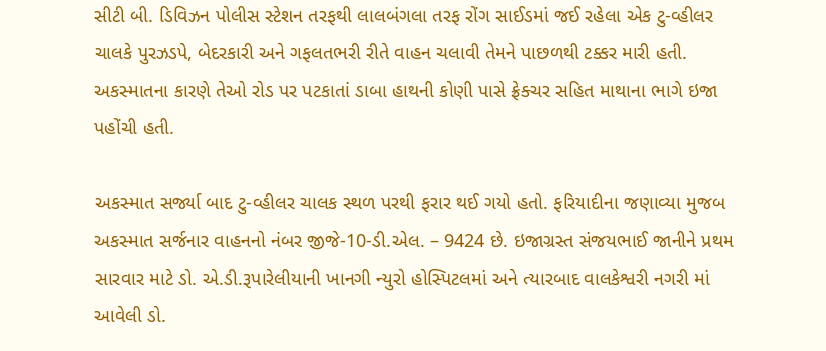સીટી બી. ડિવિઝન પોલીસ સ્ટેશન તરફથી લાલબંગલા તરફ રોંગ સાઈડમાં જઈ રહેલા એક ટુ-વ્હીલર ચાલકે પુરઝડપે, બેદરકારી અને ગફલતભરી રીતે વાહન ચલાવી તેમને પાછળથી ટક્કર મારી હતી. અકસ્માતના કારણે તેઓ રોડ પર પટકાતાં ડાબા હાથની કોણી પાસે ફ્રેક્ચર સહિત માથાના ભાગે ઇજા પહોંચી હતી.

અકસ્માત સર્જ્યા બાદ ટુ-વ્હીલર ચાલક સ્થળ પરથી ફરાર થઈ ગયો હતો. ફરિયાદીના જણાવ્યા મુજબ અકસ્માત સર્જનાર વાહનનો નંબર જીજે-10-ડી.એલ. – 9424 છે. ઇજાગ્રસ્ત સંજયભાઈ જાનીને પ્રથમ સારવાર માટે ડો. એ.ડી.રૂપારેલીયાની ખાનગી ન્યુરો હોસ્પિટલમાં અને ત્યારબાદ વાલકેશ્વરી નગરી માં આવેલી ડો.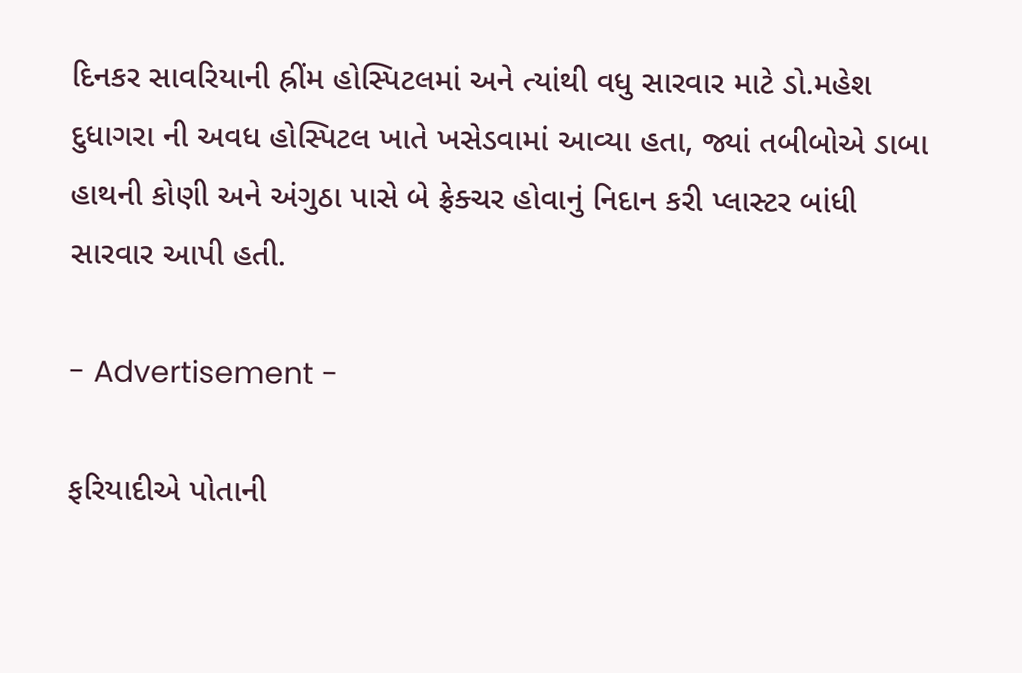દિનકર સાવરિયાની હ્રીંમ હોસ્પિટલમાં અને ત્યાંથી વધુ સારવાર માટે ડો.મહેશ દુધાગરા ની અવધ હોસ્પિટલ ખાતે ખસેડવામાં આવ્યા હતા, જ્યાં તબીબોએ ડાબા હાથની કોણી અને અંગુઠા પાસે બે ફ્રેક્ચર હોવાનું નિદાન કરી પ્લાસ્ટર બાંધી સારવાર આપી હતી.

- Advertisement -

ફરિયાદીએ પોતાની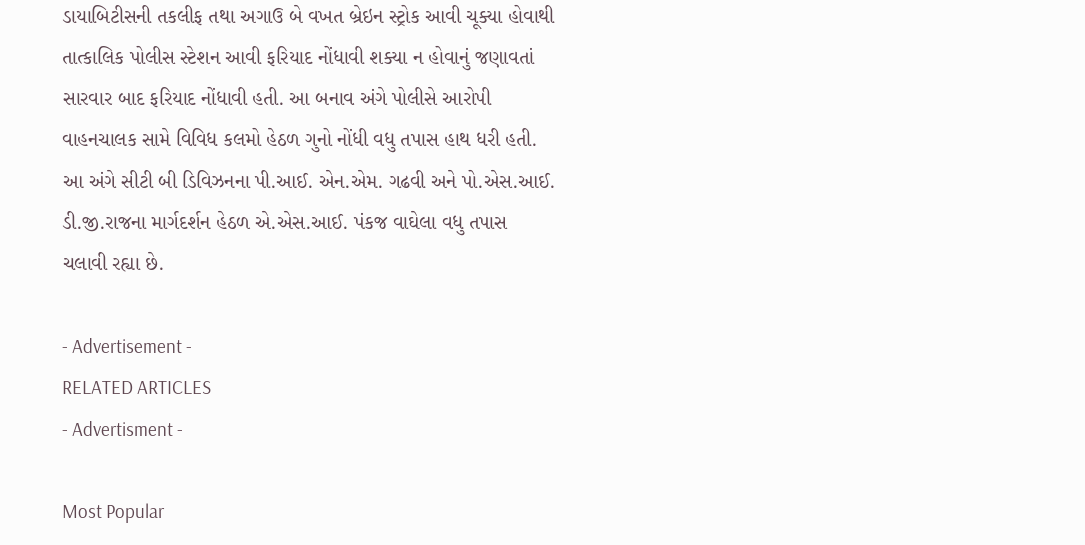ડાયાબિટીસની તકલીફ તથા અગાઉ બે વખત બ્રેઇન સ્ટ્રોક આવી ચૂક્યા હોવાથી તાત્કાલિક પોલીસ સ્ટેશન આવી ફરિયાદ નોંધાવી શક્યા ન હોવાનું જણાવતાં સારવાર બાદ ફરિયાદ નોંધાવી હતી. આ બનાવ અંગે પોલીસે આરોપી વાહનચાલક સામે વિવિધ કલમો હેઠળ ગુનો નોંધી વધુ તપાસ હાથ ધરી હતી. આ અંગે સીટી બી ડિવિઝનના પી.આઈ. એન.એમ. ગઢવી અને પો.એસ.આઈ. ડી.જી.રાજના માર્ગદર્શન હેઠળ એ.એસ.આઈ. પંકજ વાઘેલા વધુ તપાસ ચલાવી રહ્યા છે.

- Advertisement -
RELATED ARTICLES
- Advertisment -

Most Popular